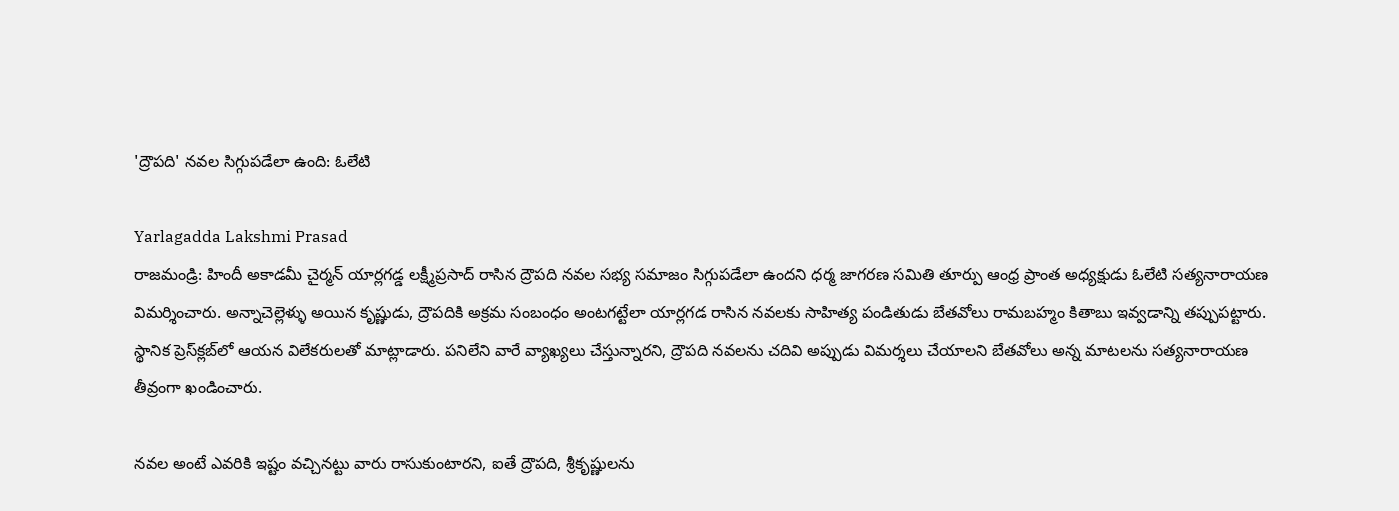'ద్రౌపది' నవల సిగ్గుపడేలా ఉంది: ఓలేటి

Yarlagadda Lakshmi Prasad
రాజమండ్రి: హిందీ అకాడమీ చైర్మన్‌ యార్లగడ్డ లక్ష్మీప్రసాద్‌ రాసిన ద్రౌపది నవల సభ్య సమాజం సిగ్గుపడేలా ఉందని ధర్మ జాగరణ సమితి తూర్పు ఆంధ్ర ప్రాంత అధ్యక్షుడు ఓలేటి సత్యనారాయణ విమర్శించారు. అన్నాచెల్లెళ్ళు అయిన కృష్ణుడు, ద్రౌపదికి అక్రమ సంబంధం అంటగట్టేలా యార్లగడ రాసిన నవలకు సాహిత్య పండితుడు బేతవోలు రామబహ్మం కితాబు ఇవ్వడాన్ని తప్పుపట్టారు. స్థానిక ప్రెస్‌క్లబ్‌లో ఆయన విలేకరులతో మాట్లాడారు. పనిలేని వారే వ్యాఖ్యలు చేస్తున్నారని, ద్రౌపది నవలను చదివి అప్పుడు విమర్శలు చేయాలని బేతవోలు అన్న మాటలను సత్యనారాయణ తీవ్రంగా ఖండించారు.

నవల అంటే ఎవరికి ఇష్టం వచ్చినట్టు వారు రాసుకుంటారని, ఐతే ద్రౌపది, శ్రీకృష్ణులను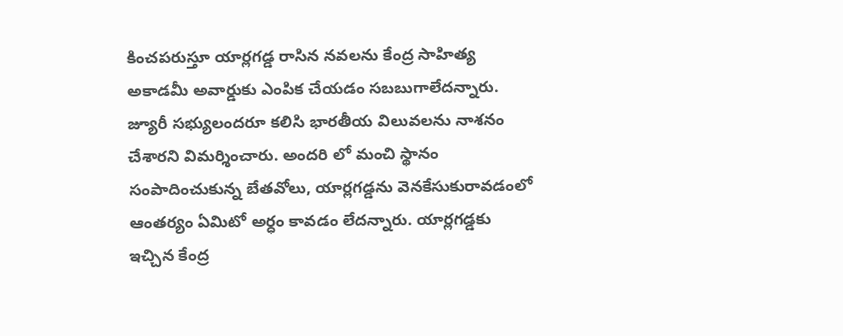కించపరుస్తూ యార్లగడ్డ రాసిన నవలను కేంద్ర సాహిత్య అకాడమీ అవార్డుకు ఎంపిక చేయడం సబబుగాలేదన్నారు. జ్యూరీ సభ్యులందరూ కలిసి భారతీయ విలువలను నాశనం చేశారని విమర్శించారు. అందరి లో మంచి స్థానం సంపాదించుకున్న బేతవోలు, యార్లగడ్డను వెనకేసుకురావడంలో ఆంతర్యం ఏమిటో అర్ధం కావడం లేదన్నారు. యార్లగడ్డకు ఇచ్చిన కేంద్ర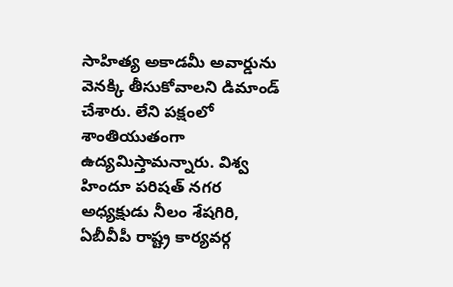సాహిత్య అకాడమీ అవార్డును వెనక్కి తీసుకోవాలని డిమాండ్‌ చేశారు. లేని పక్షంలో శాంతియుతంగా ఉద్యమిస్తామన్నారు. విశ్వ హిందూ పరిషత్‌ నగర అధ్యక్షుడు నీలం శేషగిరి, ఏబీవీపీ రాష్ట్ర కార్యవర్గ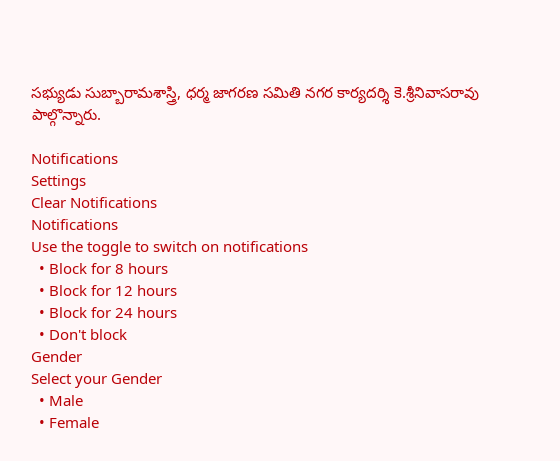సభ్యుడు సుబ్బారామశాస్త్రి, ధర్మ జాగరణ సమితి నగర కార్యదర్శి కె.శ్రీనివాసరావు పాల్గొన్నారు.

Notifications
Settings
Clear Notifications
Notifications
Use the toggle to switch on notifications
  • Block for 8 hours
  • Block for 12 hours
  • Block for 24 hours
  • Don't block
Gender
Select your Gender
  • Male
  • Female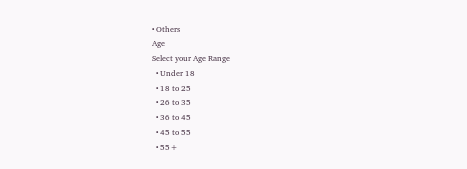• Others
Age
Select your Age Range
  • Under 18
  • 18 to 25
  • 26 to 35
  • 36 to 45
  • 45 to 55
  • 55+